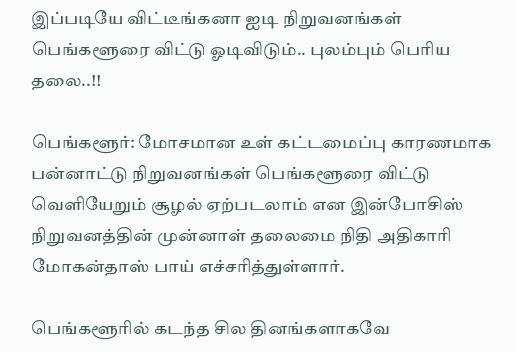இப்படியே விட்டீங்கனா ஐடி நிறுவனங்கள் பெங்களூரை விட்டு ஓடிவிடும்.. புலம்பும் பெரிய தலை..!!

பெங்களூர்: மோசமான உள் கட்டமைப்பு காரணமாக பன்னாட்டு நிறுவனங்கள் பெங்களூரை விட்டு வெளியேறும் சூழல் ஏற்படலாம் என இன்போசிஸ் நிறுவனத்தின் முன்னாள் தலைமை நிதி அதிகாரி மோகன்தாஸ் பாய் எச்சரித்துள்ளார்.

பெங்களூரில் கடந்த சில தினங்களாகவே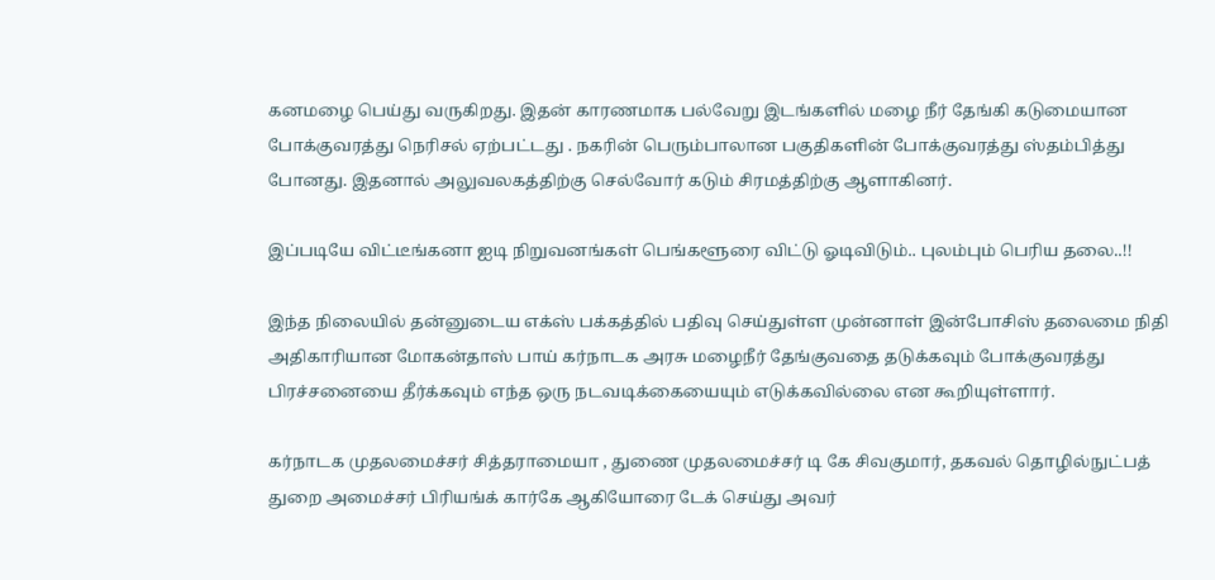கனமழை பெய்து வருகிறது. இதன் காரணமாக பல்வேறு இடங்களில் மழை நீர் தேங்கி கடுமையான போக்குவரத்து நெரிசல் ஏற்பட்டது . நகரின் பெரும்பாலான பகுதிகளின் போக்குவரத்து ஸ்தம்பித்து போனது. இதனால் அலுவலகத்திற்கு செல்வோர் கடும் சிரமத்திற்கு ஆளாகினர்.

இப்படியே விட்டீங்கனா ஐடி நிறுவனங்கள் பெங்களூரை விட்டு ஓடிவிடும்.. புலம்பும் பெரிய தலை..!!

இந்த நிலையில் தன்னுடைய எக்ஸ் பக்கத்தில் பதிவு செய்துள்ள முன்னாள் இன்போசிஸ் தலைமை நிதி அதிகாரியான மோகன்தாஸ் பாய் கர்நாடக அரசு மழைநீர் தேங்குவதை தடுக்கவும் போக்குவரத்து பிரச்சனையை தீர்க்கவும் எந்த ஒரு நடவடிக்கையையும் எடுக்கவில்லை என கூறியுள்ளார்.

கர்நாடக முதலமைச்சர் சித்தராமையா , துணை முதலமைச்சர் டி கே சிவகுமார், தகவல் தொழில்நுட்பத் துறை அமைச்சர் பிரியங்க் கார்கே ஆகியோரை டேக் செய்து அவர்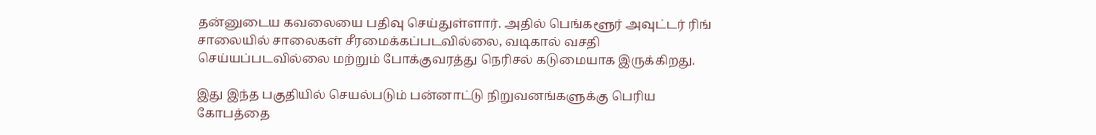தன்னுடைய கவலையை பதிவு செய்துள்ளார். அதில் பெங்களூர் அவுட்டர் ரிங் சாலையில் சாலைகள் சீரமைக்கப்படவில்லை, வடிகால் வசதி செய்யப்படவில்லை மற்றும் போக்குவரத்து நெரிசல் கடுமையாக இருக்கிறது.

இது இந்த பகுதியில் செயல்படும் பன்னாட்டு நிறுவனங்களுக்கு பெரிய கோபத்தை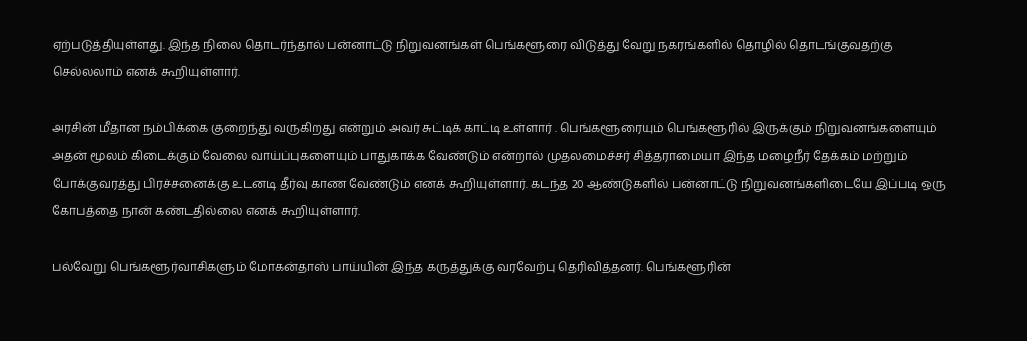ஏற்படுத்தியுள்ளது. இந்த நிலை தொடர்ந்தால் பன்னாட்டு நிறுவனங்கள் பெங்களூரை விடுத்து வேறு நகரங்களில் தொழில் தொடங்குவதற்கு செல்லலாம் எனக் கூறியுள்ளார்.

அரசின் மீதான நம்பிக்கை குறைந்து வருகிறது என்றும் அவர் சுட்டிக் காட்டி உள்ளார் . பெங்களூரையும் பெங்களூரில் இருக்கும் நிறுவனங்களையும் அதன் மூலம் கிடைக்கும் வேலை வாய்ப்புகளையும் பாதுகாக்க வேண்டும் என்றால் முதலமைச்சர் சித்தராமையா இந்த மழைநீர் தேக்கம் மற்றும் போக்குவரத்து பிரச்சனைக்கு உடனடி தீர்வு காண வேண்டும் எனக் கூறியுள்ளார். கடந்த 20 ஆண்டுகளில் பன்னாட்டு நிறுவனங்களிடையே இப்படி ஒரு கோபத்தை நான் கண்டதில்லை எனக் கூறியுள்ளார்.

பல்வேறு பெங்களூர்வாசிகளும் மோகன்தாஸ் பாய்யின் இந்த கருத்துக்கு வரவேற்பு தெரிவித்தனர். பெங்களூரின்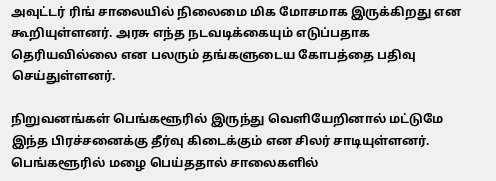அவுட்டர் ரிங் சாலையில் நிலைமை மிக மோசமாக இருக்கிறது என கூறியுள்ளனர். அரசு எந்த நடவடிக்கையும் எடுப்பதாக தெரியவில்லை என பலரும் தங்களுடைய கோபத்தை பதிவு செய்துள்ளனர்.

நிறுவனங்கள் பெங்களூரில் இருந்து வெளியேறினால் மட்டுமே இந்த பிரச்சனைக்கு தீர்வு கிடைக்கும் என சிலர் சாடியுள்ளனர். பெங்களூரில் மழை பெய்ததால் சாலைகளில்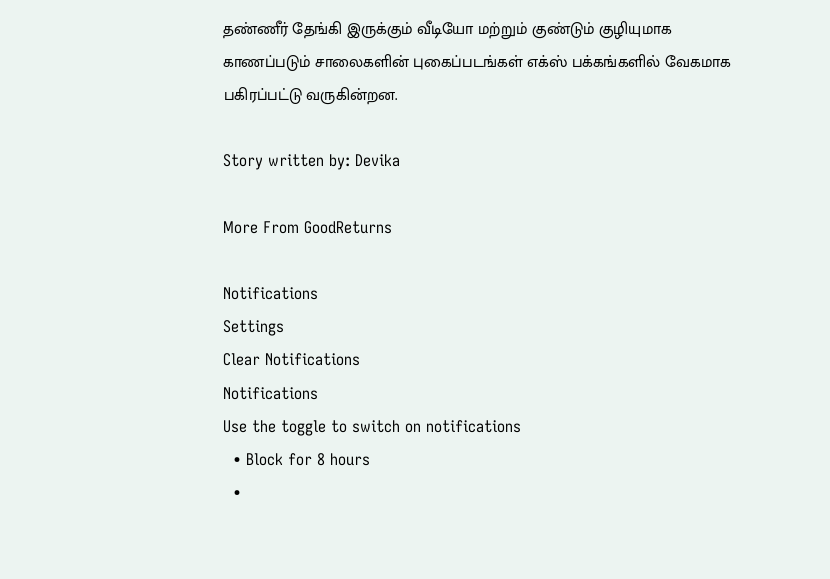தண்ணீர் தேங்கி இருக்கும் வீடியோ மற்றும் குண்டும் குழியுமாக காணப்படும் சாலைகளின் புகைப்படங்கள் எக்ஸ் பக்கங்களில் வேகமாக பகிரப்பட்டு வருகின்றன.

Story written by: Devika

More From GoodReturns

Notifications
Settings
Clear Notifications
Notifications
Use the toggle to switch on notifications
  • Block for 8 hours
  •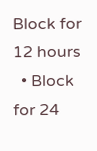Block for 12 hours
  • Block for 24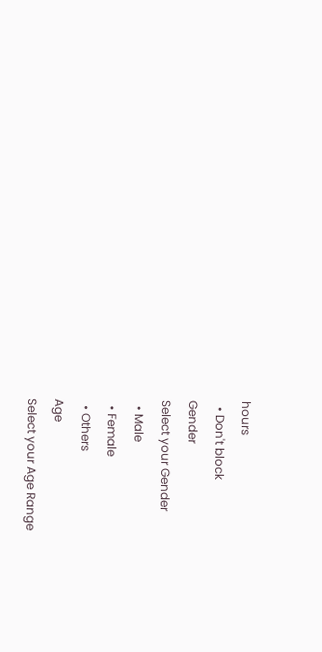hours
  • Don't block
Gender
Select your Gender
  • Male
  • Female
  • Others
Age
Select your Age Range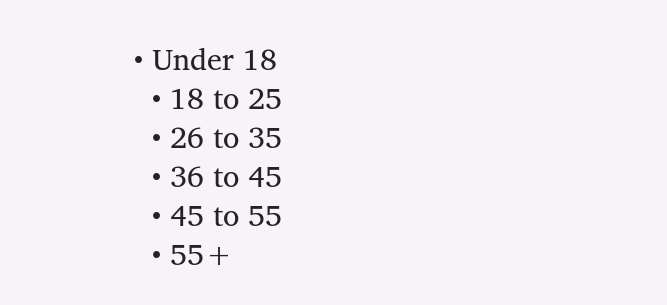• Under 18
  • 18 to 25
  • 26 to 35
  • 36 to 45
  • 45 to 55
  • 55+